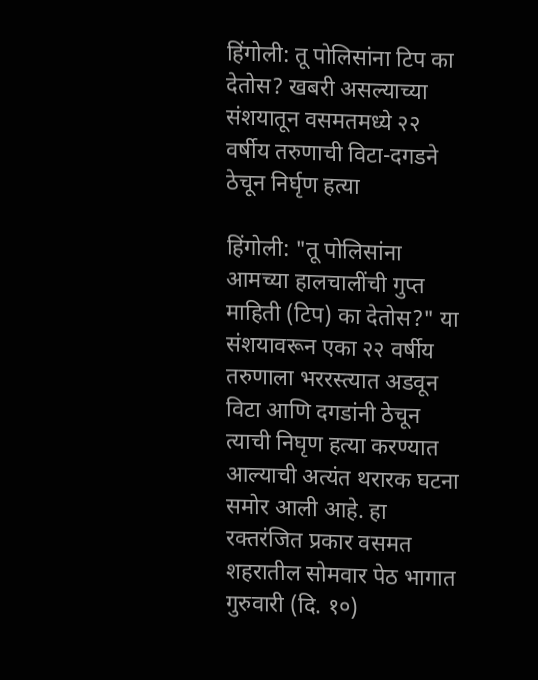हिंगोली: तू पोलिसांना टिप का देतोस? खबरी असल्याच्या संशयातून वसमतमध्ये २२ वर्षीय तरुणाची विटा-दगडने ठेचून निर्घृण हत्या

हिंगोली: "तू पोलिसांना आमच्या हालचालींची गुप्त माहिती (टिप) का देतोस?" या संशयावरून एका २२ वर्षीय तरुणाला भररस्त्यात अडवून विटा आणि दगडांनी ठेचून त्याची निघृण हत्या करण्यात आल्याची अत्यंत थरारक घटना समोर आली आहे. हा रक्तरंजित प्रकार वसमत शहरातील सोमवार पेठ भागात गुरुवारी (दि. १०)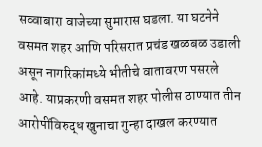सव्वाबारा वाजेच्या सुमारास घडला. या घटनेने वसमत शहर आणि परिसरात प्रचंड खळबळ उडाली असून नागरिकांमध्ये भीतीचे वातावरण पसरले आहे. याप्रकरणी वसमत शहर पोलीस ठाण्यात तीन आरोपींविरुद्ध खुनाचा गुन्हा दाखल करण्यात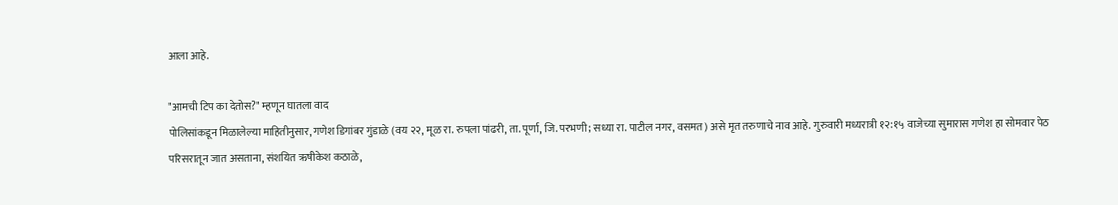आला आहे.

"आमची टिप का देतोस?" म्हणून घातला वाद
पोलिसांकडून मिळालेल्या माहितीनुसार, गणेश डिगांबर गुंडाळे (वय २२, मूळ रा. रुपला पांढरी, ता. पूर्णा, जि. परभणी; सध्या रा. पाटील नगर, वसमत) असे मृत तरुणाचे नाव आहे. गुरुवारी मध्यरात्री १२:१५ वाजेच्या सुमारास गणेश हा सोमवार पेठ परिसरातून जात असताना, संशयित ऋषीकेश कठाळे,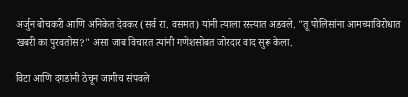अर्जुन बोचकरी आणि अनिकेत देवकर (सर्व रा. वसमत) यांनी त्याला रस्त्यात अडवले. "तू पोलिसांना आमच्याविरोधात खबरी का पुरवतोस?" असा जाब विचारत त्यांनी गणेशसोबत जोरदार वाद सुरू केला.

विटा आणि दगडांनी ठेचून जागीच संपवले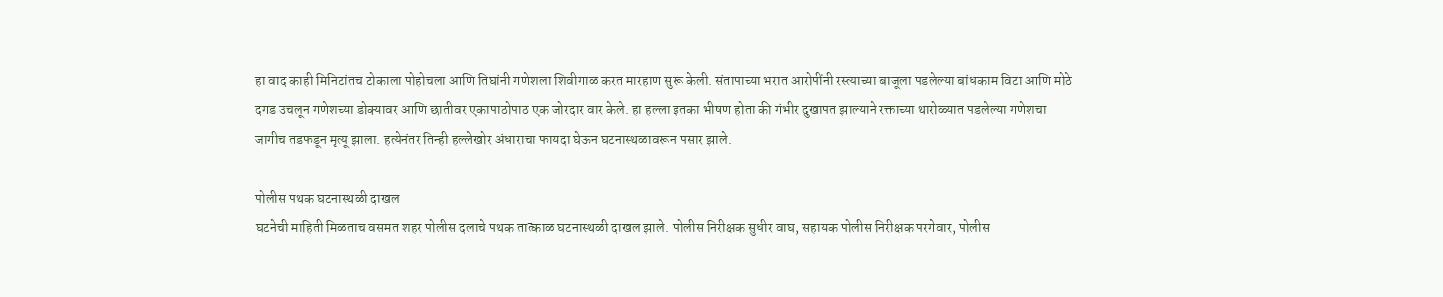हा वाद काही मिनिटांतच टोकाला पोहोचला आणि तिघांनी गणेशला शिवीगाळ करत मारहाण सुरू केली. संतापाच्या भरात आरोपींनी रस्त्याच्या बाजूला पडलेल्या बांधकाम विटा आणि मोठे दगड उचलून गणेशच्या डोक्यावर आणि छातीवर एकापाठोपाठ एक जोरदार वार केले. हा हल्ला इतका भीषण होता की गंभीर दुखापत झाल्याने रक्ताच्या थारोळ्यात पडलेल्या गणेशचा जागीच तडफडून मृत्यू झाला. हत्येनंतर तिन्ही हल्लेखोर अंधाराचा फायदा घेऊन घटनास्थळावरून पसार झाले.

पोलीस पथक घटनास्थळी दाखल
घटनेची माहिती मिळताच वसमत शहर पोलीस दलाचे पथक तात्काळ घटनास्थळी दाखल झाले. पोलीस निरीक्षक सुधीर वाघ, सहायक पोलीस निरीक्षक परगेवार, पोलीस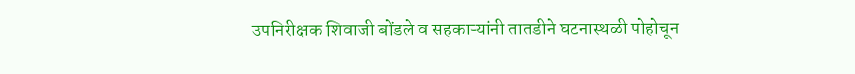उपनिरीक्षक शिवाजी बोंडले व सहकाऱ्यांनी तातडीने घटनास्थळी पोहोचून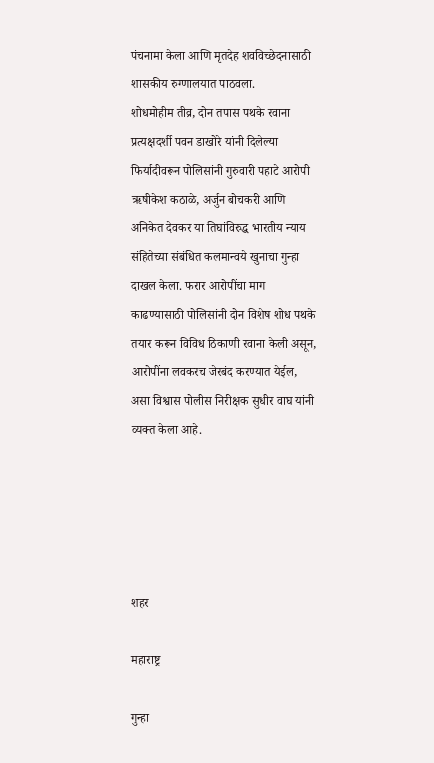पंचनामा केला आणि मृतदेह शवविच्छेदनासाठी शासकीय रुग्णालयात पाठवला.
शोधमोहीम तीव्र, दोन तपास पथके रवाना प्रत्यक्षदर्शी पवन डाखोरे यांनी दिलेल्या फिर्यादीवरून पोलिसांनी गुरुवारी पहाटे आरोपी ऋषीकेश कठाळे, अर्जुन बोचकरी आणि अनिकेत देवकर या तिघांविरुद्ध भारतीय न्याय संहितेच्या संबंधित कलमान्वये खुनाचा गुन्हा दाखल केला. फरार आरोपींचा माग काढण्यासाठी पोलिसांनी दोन विशेष शोध पथके तयार करून विविध ठिकाणी रवाना केली असून, आरोपींना लवकरच जेरबंद करण्यात येईल, असा विश्वास पोलीस निरीक्षक सुधीर वाघ यांनी व्यक्त केला आहे.





शहर

महाराष्ट्र

गुन्हा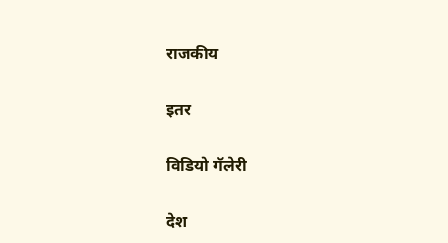राजकीय

इतर

विडियो गॅलेरी

देश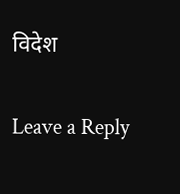विदेश

Leave a Reply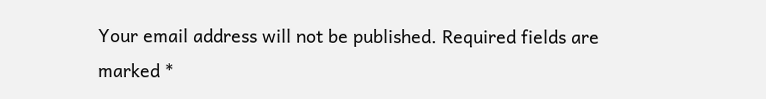Your email address will not be published. Required fields are marked *